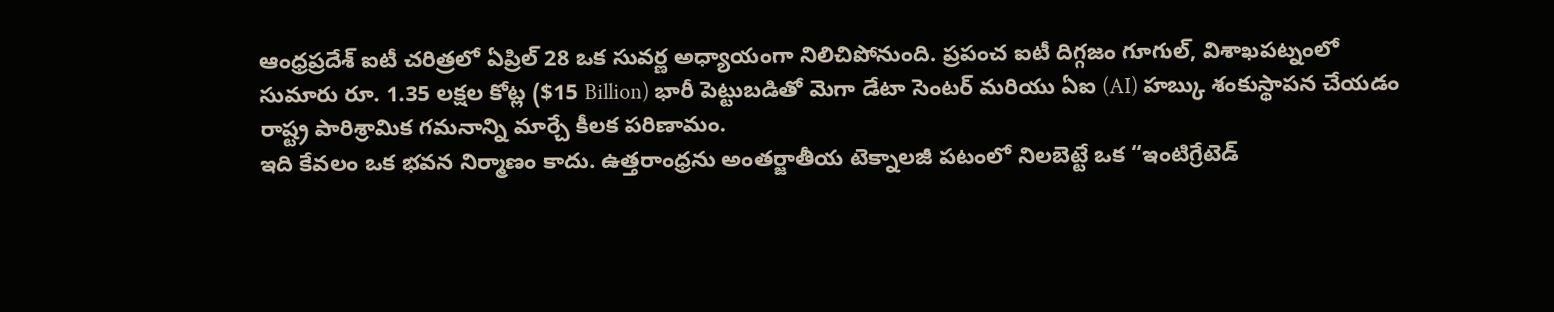ఆంధ్రప్రదేశ్ ఐటీ చరిత్రలో ఏప్రిల్ 28 ఒక సువర్ణ అధ్యాయంగా నిలిచిపోనుంది. ప్రపంచ ఐటీ దిగ్గజం గూగుల్, విశాఖపట్నంలో సుమారు రూ. 1.35 లక్షల కోట్ల ($15 Billion) భారీ పెట్టుబడితో మెగా డేటా సెంటర్ మరియు ఏఐ (AI) హబ్కు శంకుస్థాపన చేయడం రాష్ట్ర పారిశ్రామిక గమనాన్ని మార్చే కీలక పరిణామం.
ఇది కేవలం ఒక భవన నిర్మాణం కాదు. ఉత్తరాంధ్రను అంతర్జాతీయ టెక్నాలజీ పటంలో నిలబెట్టే ఒక “ఇంటిగ్రేటెడ్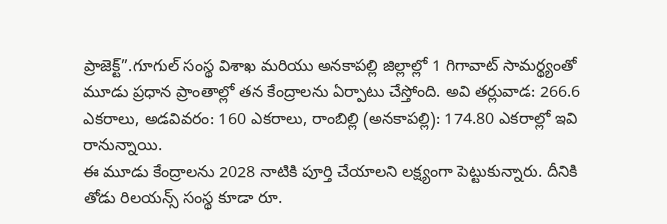ప్రాజెక్ట్”.గూగుల్ సంస్థ విశాఖ మరియు అనకాపల్లి జిల్లాల్లో 1 గిగావాట్ సామర్థ్యంతో మూడు ప్రధాన ప్రాంతాల్లో తన కేంద్రాలను ఏర్పాటు చేస్తోంది. అవి తర్లువాడ: 266.6 ఎకరాలు, అడవివరం: 160 ఎకరాలు, రాంబిల్లి (అనకాపల్లి): 174.80 ఎకరాల్లో ఇవి రానున్నాయి.
ఈ మూడు కేంద్రాలను 2028 నాటికి పూర్తి చేయాలని లక్ష్యంగా పెట్టుకున్నారు. దీనికి తోడు రిలయన్స్ సంస్థ కూడా రూ.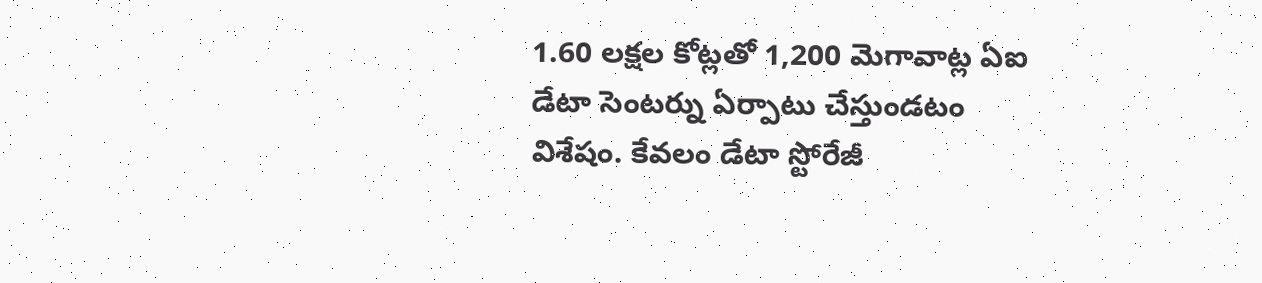1.60 లక్షల కోట్లతో 1,200 మెగావాట్ల ఏఐ డేటా సెంటర్ను ఏర్పాటు చేస్తుండటం విశేషం. కేవలం డేటా స్టోరేజీ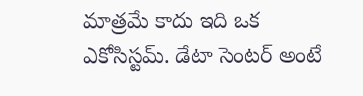మాత్రమే కాదు ఇది ఒక ఎకోసిస్టమ్. డేటా సెంటర్ అంటే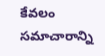కేవలం సమాచారాన్ని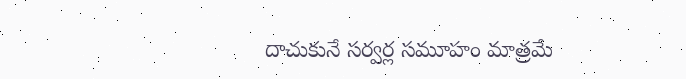దాచుకునే సర్వర్ల సమూహం మాత్రమే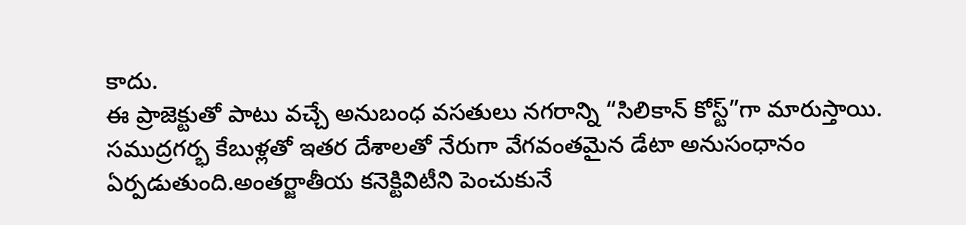కాదు.
ఈ ప్రాజెక్టుతో పాటు వచ్చే అనుబంధ వసతులు నగరాన్ని “సిలికాన్ కోస్ట్”గా మారుస్తాయి. సముద్రగర్భ కేబుళ్లతో ఇతర దేశాలతో నేరుగా వేగవంతమైన డేటా అనుసంధానం ఏర్పడుతుంది.అంతర్జాతీయ కనెక్టివిటీని పెంచుకునే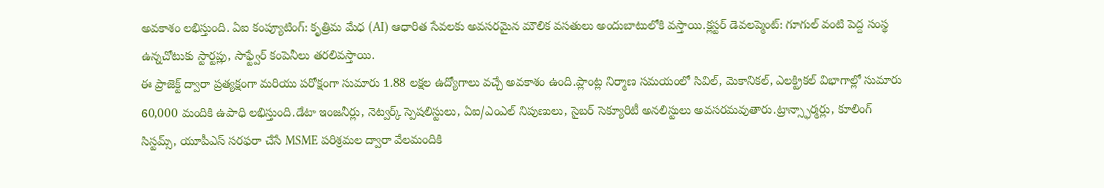అవకాశం లభిస్తుంది. ఏఐ కంప్యూటింగ్: కృత్రిమ మేధ (AI) ఆధారిత సేవలకు అవసరమైన మౌలిక వసతులు అందుబాటులోకి వస్తాయి.క్లస్టర్ డెవలప్మెంట్: గూగుల్ వంటి పెద్ద సంస్థ ఉన్నచోటుకు స్టార్టప్లు, సాఫ్ట్వేర్ కంపెనీలు తరలివస్తాయి.
ఈ ప్రాజెక్ట్ ద్వారా ప్రత్యక్షంగా మరియు పరోక్షంగా సుమారు 1.88 లక్షల ఉద్యోగాలు వచ్చే అవకాశం ఉంది.ప్లాంట్ల నిర్మాణ సమయంలో సివిల్, మెకానికల్, ఎలక్ట్రికల్ విభాగాల్లో సుమారు 60,000 మందికి ఉపాధి లభిస్తుంది.డేటా ఇంజనీర్లు, నెట్వర్క్ స్పెషలిస్టులు, ఏఐ/ఎంఎల్ నిపుణులు, సైబర్ సెక్యూరిటీ అనలిస్టులు అవసరమవుతారు.ట్రాన్స్ఫార్మర్లు, కూలింగ్ సిస్టమ్స్, యూపీఎస్ సరఫరా చేసే MSME పరిశ్రమల ద్వారా వేలమందికి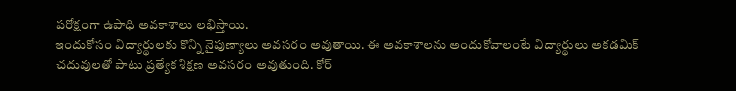పరోక్షంగా ఉపాధి అవకాశాలు లభిస్తాయి.
ఇందుకోసం విద్యార్థులకు కొన్ని నైపుణ్యాలు అవసరం అవుతాయి. ఈ అవకాశాలను అందుకోవాలంటే విద్యార్థులు అకడమిక్ చదువులతో పాటు ప్రత్యేక శిక్షణ అవసరం అవుతుంది. కోర్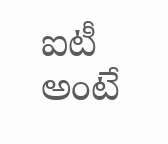ఐటీ అంటే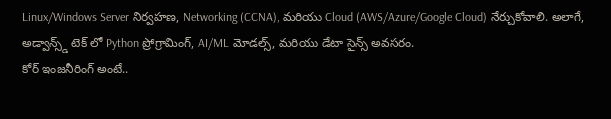Linux/Windows Server నిర్వహణ, Networking (CCNA), మరియు Cloud (AWS/Azure/Google Cloud) నేర్చుకోవాలి. అలాగే, అడ్వాన్స్డ్ టెక్ లో Python ప్రోగ్రామింగ్, AI/ML మోడల్స్, మరియు డేటా సైన్స్ అవసరం.
కోర్ ఇంజనీరింగ్ అంటే..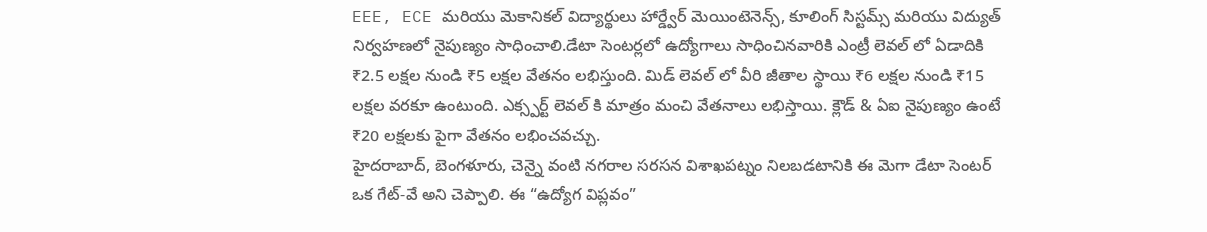EEE, ECE మరియు మెకానికల్ విద్యార్థులు హార్డ్వేర్ మెయింటెనెన్స్, కూలింగ్ సిస్టమ్స్ మరియు విద్యుత్ నిర్వహణలో నైపుణ్యం సాధించాలి.డేటా సెంటర్లలో ఉద్యోగాలు సాధించినవారికి ఎంట్రీ లెవల్ లో ఏడాదికి ₹2.5 లక్షల నుండి ₹5 లక్షల వేతనం లభిస్తుంది. మిడ్ లెవల్ లో వీరి జీతాల స్థాయి ₹6 లక్షల నుండి ₹15 లక్షల వరకూ ఉంటుంది. ఎక్స్పర్ట్ లెవల్ కి మాత్రం మంచి వేతనాలు లభిస్తాయి. క్లౌడ్ & ఏఐ నైపుణ్యం ఉంటే ₹20 లక్షలకు పైగా వేతనం లభించవచ్చు.
హైదరాబాద్, బెంగళూరు, చెన్నై వంటి నగరాల సరసన విశాఖపట్నం నిలబడటానికి ఈ మెగా డేటా సెంటర్ ఒక గేట్-వే అని చెప్పాలి. ఈ “ఉద్యోగ విప్లవం”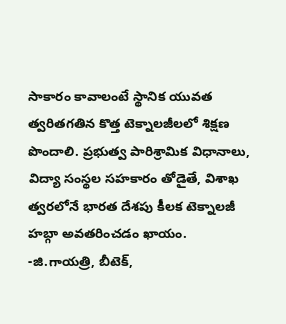సాకారం కావాలంటే స్థానిక యువత త్వరితగతిన కొత్త టెక్నాలజీలలో శిక్షణ పొందాలి. ప్రభుత్వ పారిశ్రామిక విధానాలు, విద్యా సంస్థల సహకారం తోడైతే, విశాఖ త్వరలోనే భారత దేశపు కీలక టెక్నాలజీ హబ్గా అవతరించడం ఖాయం.
-జి.గాయత్రి, బీటెక్,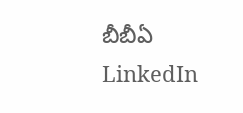బీబీఏ
LinkedIn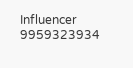Influencer
9959323934